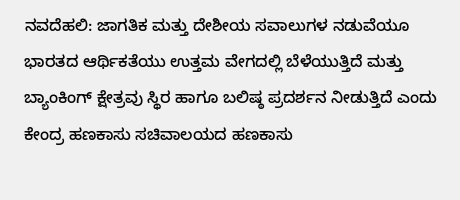ನವದೆಹಲಿ: ಜಾಗತಿಕ ಮತ್ತು ದೇಶೀಯ ಸವಾಲುಗಳ ನಡುವೆಯೂ ಭಾರತದ ಆರ್ಥಿಕತೆಯು ಉತ್ತಮ ವೇಗದಲ್ಲಿ ಬೆಳೆಯುತ್ತಿದೆ ಮತ್ತು ಬ್ಯಾಂಕಿಂಗ್ ಕ್ಷೇತ್ರವು ಸ್ಥಿರ ಹಾಗೂ ಬಲಿಷ್ಠ ಪ್ರದರ್ಶನ ನೀಡುತ್ತಿದೆ ಎಂದು ಕೇಂದ್ರ ಹಣಕಾಸು ಸಚಿವಾಲಯದ ಹಣಕಾಸು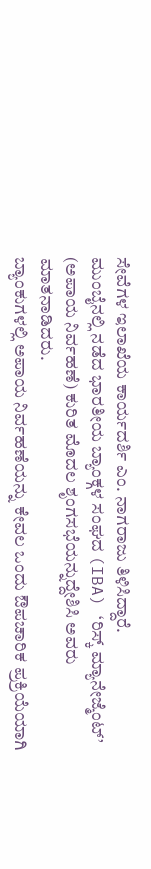ಸೇವೆಗಳ ಇಲಾಖೆಯ ಕಾರ್ಯದರ್ಶಿ ಎಂ. ನಾಗರಾಜು ತಿಳಿಸಿದ್ದಾರೆ.
ಮುಂಬೈನಲ್ಲಿ ನಡೆದ ಭಾರತೀಯ ಬ್ಯಾಂಕ್ಗಳ ಸಂಘದ (IBA) ‘ರಿಸ್ಕ್ ಮ್ಯಾನೇಜ್ಮೆಂಟ್’ (ಅಪಾಯ ನಿರ್ವಹಣೆ) ಕುರಿತ ಮೊದಲ ಶೃಂಗಸಭೆಯನ್ನುದ್ದೇಶಿಸಿ ಅವರು ಮಾತನಾಡಿದರು.
ಬ್ಯಾಂಕುಗಳಲ್ಲಿ ಅಪಾಯ ನಿರ್ವಹಣೆಯನ್ನು ಕೇವಲ ಒಂದು ಔಪಚಾರಿಕ ಪ್ರಕ್ರಿಯೆಯಾಗಿ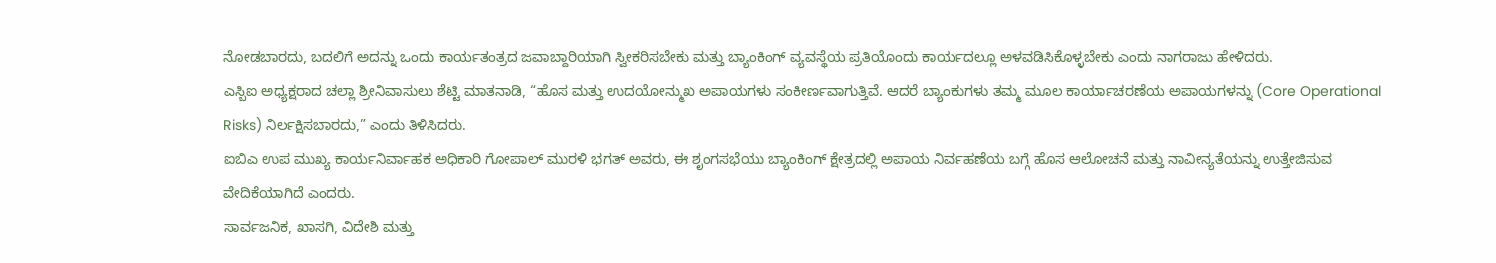ನೋಡಬಾರದು, ಬದಲಿಗೆ ಅದನ್ನು ಒಂದು ಕಾರ್ಯತಂತ್ರದ ಜವಾಬ್ದಾರಿಯಾಗಿ ಸ್ವೀಕರಿಸಬೇಕು ಮತ್ತು ಬ್ಯಾಂಕಿಂಗ್ ವ್ಯವಸ್ಥೆಯ ಪ್ರತಿಯೊಂದು ಕಾರ್ಯದಲ್ಲೂ ಅಳವಡಿಸಿಕೊಳ್ಳಬೇಕು ಎಂದು ನಾಗರಾಜು ಹೇಳಿದರು.
ಎಸ್ಬಿಐ ಅಧ್ಯಕ್ಷರಾದ ಚಲ್ಲಾ ಶ್ರೀನಿವಾಸುಲು ಶೆಟ್ಟಿ ಮಾತನಾಡಿ, “ಹೊಸ ಮತ್ತು ಉದಯೋನ್ಮುಖ ಅಪಾಯಗಳು ಸಂಕೀರ್ಣವಾಗುತ್ತಿವೆ. ಆದರೆ ಬ್ಯಾಂಕುಗಳು ತಮ್ಮ ಮೂಲ ಕಾರ್ಯಾಚರಣೆಯ ಅಪಾಯಗಳನ್ನು (Core Operational Risks) ನಿರ್ಲಕ್ಷಿಸಬಾರದು,” ಎಂದು ತಿಳಿಸಿದರು.
ಐಬಿಎ ಉಪ ಮುಖ್ಯ ಕಾರ್ಯನಿರ್ವಾಹಕ ಅಧಿಕಾರಿ ಗೋಪಾಲ್ ಮುರಳಿ ಭಗತ್ ಅವರು, ಈ ಶೃಂಗಸಭೆಯು ಬ್ಯಾಂಕಿಂಗ್ ಕ್ಷೇತ್ರದಲ್ಲಿ ಅಪಾಯ ನಿರ್ವಹಣೆಯ ಬಗ್ಗೆ ಹೊಸ ಆಲೋಚನೆ ಮತ್ತು ನಾವೀನ್ಯತೆಯನ್ನು ಉತ್ತೇಜಿಸುವ ವೇದಿಕೆಯಾಗಿದೆ ಎಂದರು.
ಸಾರ್ವಜನಿಕ, ಖಾಸಗಿ, ವಿದೇಶಿ ಮತ್ತು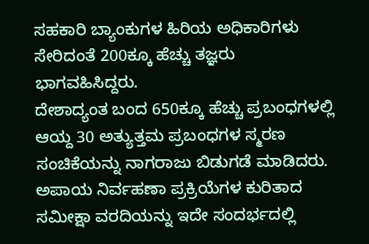ಸಹಕಾರಿ ಬ್ಯಾಂಕುಗಳ ಹಿರಿಯ ಅಧಿಕಾರಿಗಳು ಸೇರಿದಂತೆ 200ಕ್ಕೂ ಹೆಚ್ಚು ತಜ್ಞರು ಭಾಗವಹಿಸಿದ್ದರು.
ದೇಶಾದ್ಯಂತ ಬಂದ 650ಕ್ಕೂ ಹೆಚ್ಚು ಪ್ರಬಂಧಗಳಲ್ಲಿ ಆಯ್ದ 30 ಅತ್ಯುತ್ತಮ ಪ್ರಬಂಧಗಳ ಸ್ಮರಣ ಸಂಚಿಕೆಯನ್ನು ನಾಗರಾಜು ಬಿಡುಗಡೆ ಮಾಡಿದರು.
ಅಪಾಯ ನಿರ್ವಹಣಾ ಪ್ರಕ್ರಿಯೆಗಳ ಕುರಿತಾದ ಸಮೀಕ್ಷಾ ವರದಿಯನ್ನು ಇದೇ ಸಂದರ್ಭದಲ್ಲಿ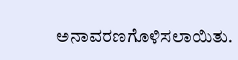ಅನಾವರಣಗೊಳಿಸಲಾಯಿತು.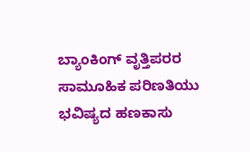ಬ್ಯಾಂಕಿಂಗ್ ವೃತ್ತಿಪರರ ಸಾಮೂಹಿಕ ಪರಿಣತಿಯು ಭವಿಷ್ಯದ ಹಣಕಾಸು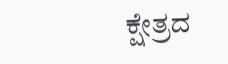ಕ್ಷೇತ್ರದ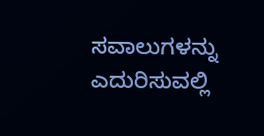ಸವಾಲುಗಳನ್ನು ಎದುರಿಸುವಲ್ಲಿ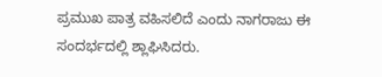ಪ್ರಮುಖ ಪಾತ್ರ ವಹಿಸಲಿದೆ ಎಂದು ನಾಗರಾಜು ಈ ಸಂದರ್ಭದಲ್ಲಿ ಶ್ಲಾಘಿಸಿದರು.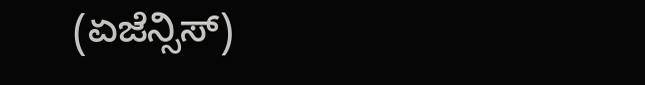(ಏಜೆನ್ಸಿಸ್)